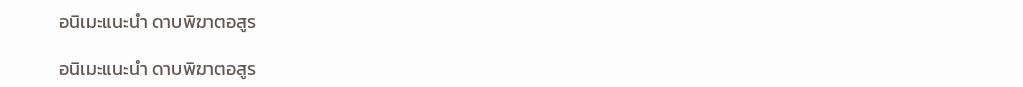อนิเมะแนะนำ ดาบพิฆาตอสูร

อนิเมะแนะนำ ดาบพิฆาตอสูร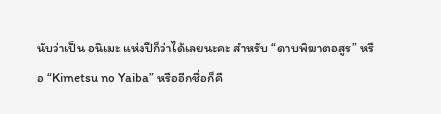นับว่าเป็น อนิเมะ แห่งปีก็ว่าได้เลยนะคะ สำหรับ “ดาบพิฆาตอสูร” หรือ “Kimetsu no Yaiba” หรืออีกชื่อก็คื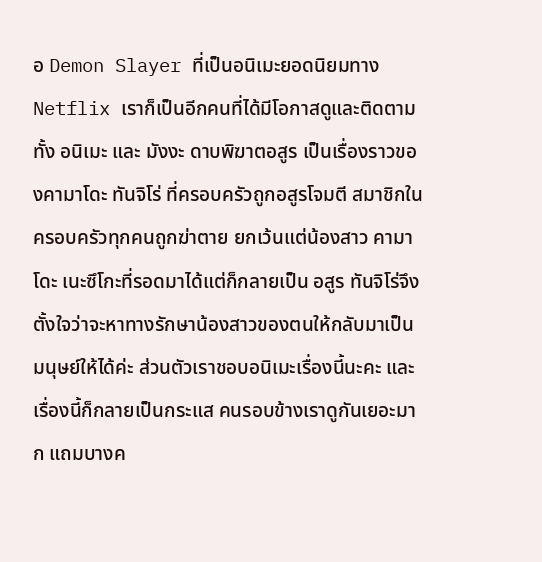อ Demon Slayer ที่เป็นอนิเมะยอดนิยมทาง Netflix เราก็เป็นอีกคนที่ได้มีโอกาสดูและติดตามทั้ง อนิเมะ และ มังงะ ดาบพิฆาตอสูร เป็นเรื่องราวของคามาโดะ ทันจิโร่ ที่ครอบครัวถูกอสูรโจมตี สมาชิกในครอบครัวทุกคนถูกฆ่าตาย ยกเว้นแต่น้องสาว คามาโดะ เนะซึโกะที่รอดมาได้แต่ก็กลายเป็น อสูร ทันจิโร่จึงตั้งใจว่าจะหาทางรักษาน้องสาวของตนให้กลับมาเป็นมนุษย์ให้ได้ค่ะ ส่วนตัวเราชอบอนิเมะเรื่องนี้นะคะ และเรื่องนี้ก็กลายเป็นกระแส คนรอบข้างเราดูกันเยอะมาก แถมบางค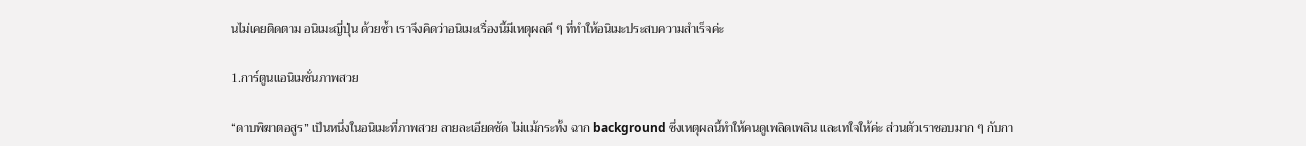นไม่เคยติดตาม อนิเมะญี่ปุ่น ด้วยซ้ำ เราจึงคิดว่าอนิเมะเรื่องนี้มีเหตุผลดี ๆ ที่ทำให้อนิเมะประสบความสำเร็จค่ะ

1.การ์ตูนแอนิเมชั่นภาพสวย

“ดาบพิฆาตอสูร” เป็นหนึ่งในอนิเมะที่ภาพสวย ลายละเอียดชัด ไม่แม้กระทั้ง ฉาก background ซึ่งเหตุผลนี้ทำให้คนดูเพลิดเพลิน และเทใจให้ค่ะ ส่วนตัวเราชอบมาก ๆ กับกา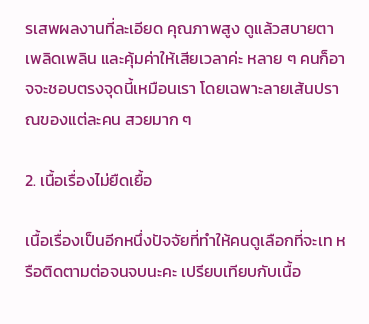รเสพผลงานที่ละเอียด คุณภาพสูง ดูแล้วสบายตา เพลิดเพลิน และคุ้มค่าให้เสียเวลาค่ะ หลาย ๆ คนก็อาจจะชอบตรงจุดนี้เหมือนเรา โดยเฉพาะลายเส้นปราณของแต่ละคน สวยมาก ๆ

2. เนื้อเรื่องไม่ยืดเยื้อ

เนื้อเรื่องเป็นอีกหนึ่งปัจจัยที่ทำให้คนดูเลือกที่จะเท หรือติดตามต่อจนจบนะคะ เปรียบเทียบกับเนื้อ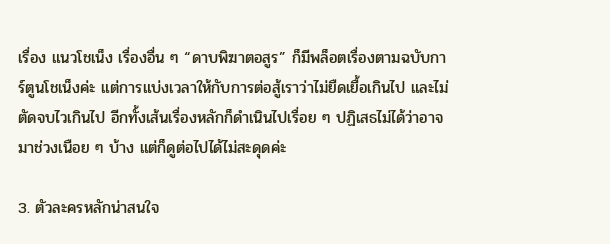เรื่อง แนวโชเน็ง เรื่องอื่น ๆ “ดาบพิฆาตอสูร” ก็มีพล็อตเรื่องตามฉบับการ์ตูนโชเน็งค่ะ แต่การแบ่งเวลาให้กับการต่อสู้เราว่าไม่ยืดเยื้อเกินไป และไม่ตัดจบไวเกินไป อีกทั้งเส้นเรื่องหลักก็ดำเนินไปเรื่อย ๆ ปฏิเสธไม่ได้ว่าอาจมาช่วงเนือย ๆ บ้าง แต่ก็ดูต่อไปได้ไม่สะดุดค่ะ

3. ตัวละครหลักน่าสนใจ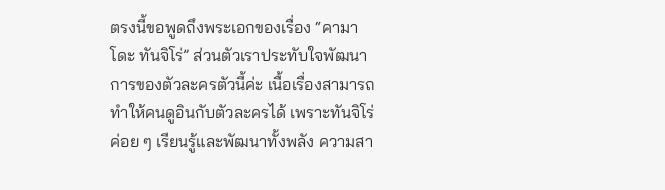ตรงนี้ขอพูดถึงพระเอกของเรื่อง “คามาโดะ ทันจิโร่” ส่วนตัวเราประทับใจพัฒนาการของตัวละครตัวนี้ค่ะ เนื้อเรื่องสามารถทำให้คนดูอินกับตัวละครได้ เพราะทันจิโร่ค่อย ๆ เรียนรู้และพัฒนาทั้งพลัง ความสา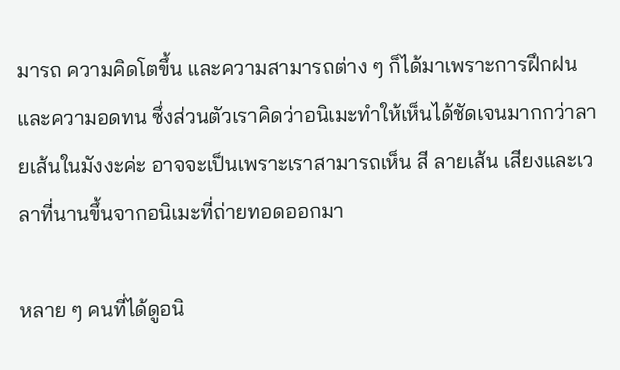มารถ ความคิดโตขึ้น และความสามารถต่าง ๆ ก็ได้มาเพราะการฝึกฝน และความอดทน ซึ่งส่วนตัวเราคิดว่าอนิเมะทำให้เห็นได้ชัดเจนมากกว่าลายเส้นในมังงะค่ะ อาจจะเป็นเพราะเราสามารถเห็น สี ลายเส้น เสียงและเวลาที่นานขึ้นจากอนิเมะที่ถ่ายทอดออกมา

หลาย ๆ คนที่ได้ดูอนิ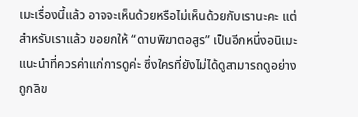เมะเรื่องนี้แล้ว อาจจะเห็นด้วยหรือไม่เห็นด้วยกับเรานะคะ แต่สำหรับเราแล้ว ขอยกให้ “ดาบพิฆาตอสูร” เป็นอีกหนึ่งอนิเมะแนะนำที่ควรค่าแก่การดูค่ะ ซึ่งใครที่ยังไม่ได้ดูสามารถดูอย่างถูกลิข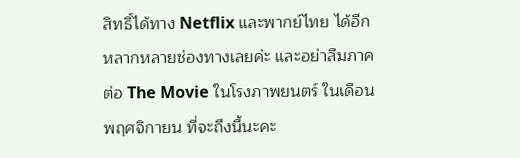สิทธิ์ได้ทาง Netflix และพากย์ไทย ได้อีกหลากหลายช่องทางเลยค่ะ และอย่าลืมภาคต่อ The Movie ในโรงภาพยนตร์ ในเดือนพฤศจิกายน ที่จะถึงนี้นะคะ